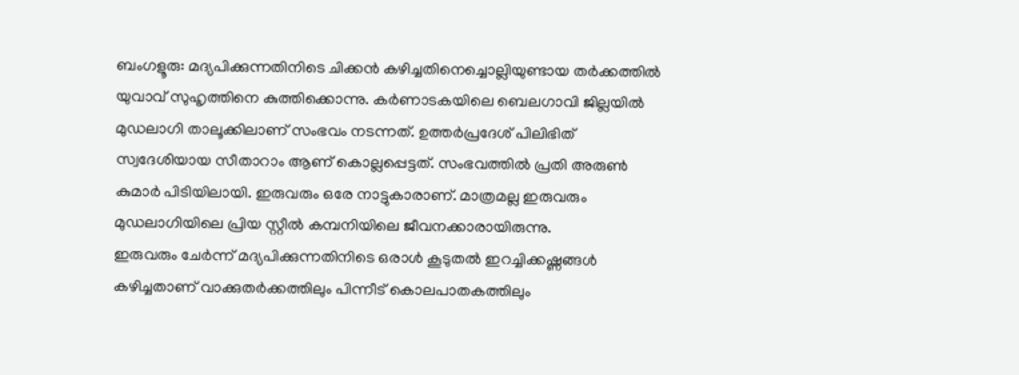ബംഗളൂരു: മദ്യപിക്കുന്നതിനിടെ ചിക്കൻ കഴിച്ചതിനെച്ചൊല്ലിയുണ്ടായ തർക്കത്തിൽ യുവാവ് സുഹൃത്തിനെ കുത്തിക്കൊന്നു. കർണാടകയിലെ ബെലഗാവി ജില്ലയിൽ മുഡലാഗി താലൂക്കിലാണ് സംഭവം നടന്നത്. ഉത്തർപ്രദേശ് പിലിഭിത് സ്വദേശിയായ സീതാറാം ആണ് കൊല്ലപ്പെട്ടത്. സംഭവത്തിൽ പ്രതി അരുൺ കുമാർ പിടിയിലായി. ഇരുവരും ഒരേ നാട്ടുകാരാണ്. മാത്രമല്ല ഇരുവരും മുഡലാഗിയിലെ പ്രിയ സ്റ്റീൽ കമ്പനിയിലെ ജീവനക്കാരായിരുന്നു.
ഇരുവരും ചേർന്ന് മദ്യപിക്കുന്നതിനിടെ ഒരാൾ കൂടുതൽ ഇറച്ചിക്കഷ്ണങ്ങൾ കഴിച്ചതാണ് വാക്കുതർക്കത്തിലും പിന്നീട് കൊലപാതകത്തിലും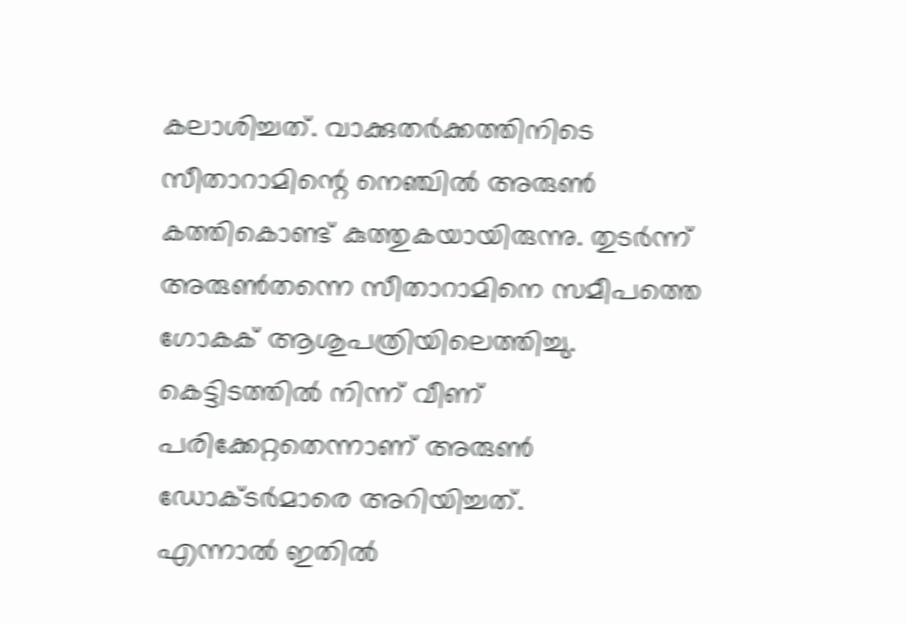കലാശിച്ചത്. വാക്കുതർക്കത്തിനിടെ സീതാറാമിന്റെ നെഞ്ചിൽ അരുൺ കത്തികൊണ്ട് കുത്തുകയായിരുന്നു. തുടർന്ന് അരുൺതന്നെ സീതാറാമിനെ സമീപത്തെ ഗോകക് ആശുപത്രിയിലെത്തിച്ചു. കെട്ടിടത്തിൽ നിന്ന് വീണ് പരിക്കേറ്റതെന്നാണ് അരുൺ ഡോക്ടർമാരെ അറിയിച്ചത്.
എന്നാൽ ഇതിൽ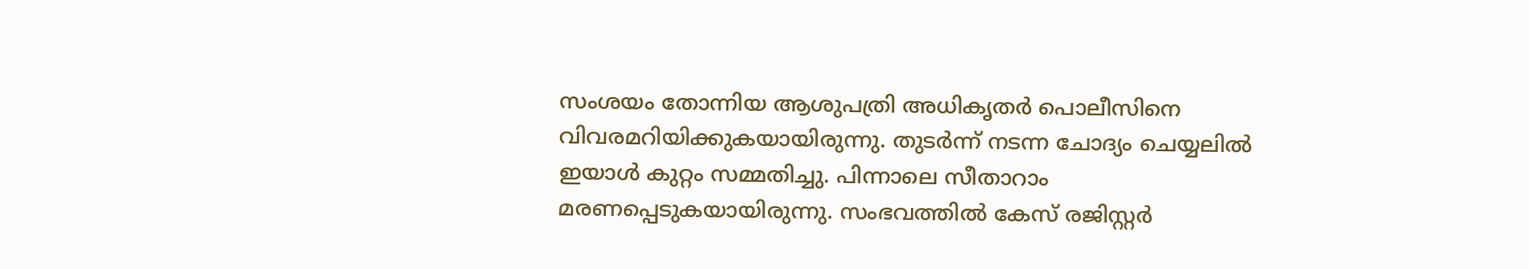സംശയം തോന്നിയ ആശുപത്രി അധികൃതർ പൊലീസിനെ വിവരമറിയിക്കുകയായിരുന്നു. തുടർന്ന് നടന്ന ചോദ്യം ചെയ്യലിൽ ഇയാൾ കുറ്റം സമ്മതിച്ചു. പിന്നാലെ സീതാറാം മരണപ്പെടുകയായിരുന്നു. സംഭവത്തിൽ കേസ് രജിസ്റ്റർ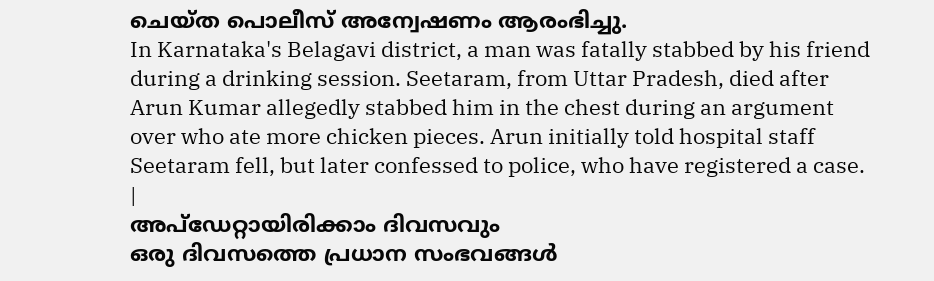ചെയ്ത പൊലീസ് അന്വേഷണം ആരംഭിച്ചു.
In Karnataka's Belagavi district, a man was fatally stabbed by his friend during a drinking session. Seetaram, from Uttar Pradesh, died after Arun Kumar allegedly stabbed him in the chest during an argument over who ate more chicken pieces. Arun initially told hospital staff Seetaram fell, but later confessed to police, who have registered a case.
|
അപ്ഡേറ്റായിരിക്കാം ദിവസവും
ഒരു ദിവസത്തെ പ്രധാന സംഭവങ്ങൾ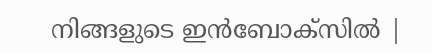നിങ്ങളുടെ ഇൻബോക്സിൽ |